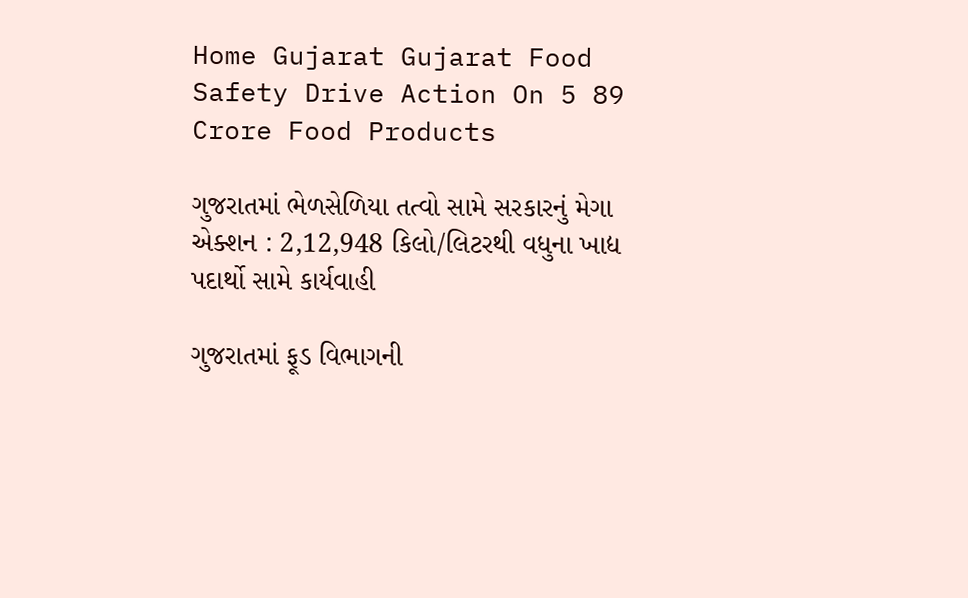Home Gujarat Gujarat Food Safety Drive Action On 5 89 Crore Food Products

ગુજરાતમાં ભેળસેળિયા તત્વો સામે સરકારનું મેગા એક્શન : 2,12,948 કિલો/લિટરથી વધુના ખાદ્ય પદાર્થો સામે કાર્યવાહી

ગુજરાતમાં ફૂડ વિભાગની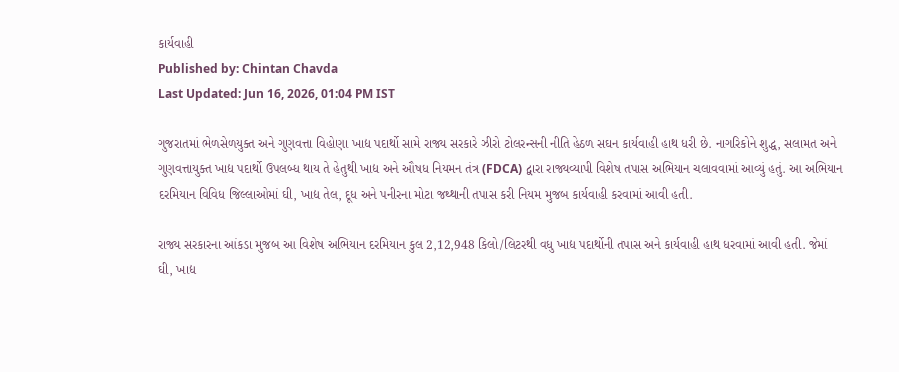કાર્યવાહી
Published by: Chintan Chavda
Last Updated: Jun 16, 2026, 01:04 PM IST

ગુજરાતમાં ભેળસેળયુક્ત અને ગુણવત્તા વિહોણા ખાદ્ય પદાર્થો સામે રાજ્ય સરકારે ઝીરો ટોલરન્સની નીતિ હેઠળ સઘન કાર્યવાહી હાથ ધરી છે. નાગરિકોને શુદ્ધ, સલામત અને ગુણવત્તાયુક્ત ખાદ્ય પદાર્થો ઉપલબ્ધ થાય તે હેતુથી ખાદ્ય અને ઔષધ નિયમન તંત્ર (FDCA) દ્વારા રાજ્યવ્યાપી વિશેષ તપાસ અભિયાન ચલાવવામાં આવ્યું હતું. આ અભિયાન દરમિયાન વિવિધ જિલ્લાઓમાં ઘી, ખાદ્ય તેલ, દૂધ અને પનીરના મોટા જથ્થાની તપાસ કરી નિયમ મુજબ કાર્યવાહી કરવામાં આવી હતી.

રાજ્ય સરકારના આંકડા મુજબ આ વિશેષ અભિયાન દરમિયાન કુલ 2,12,948 કિલો/લિટરથી વધુ ખાદ્ય પદાર્થોની તપાસ અને કાર્યવાહી હાથ ધરવામાં આવી હતી. જેમાં ઘી, ખાદ્ય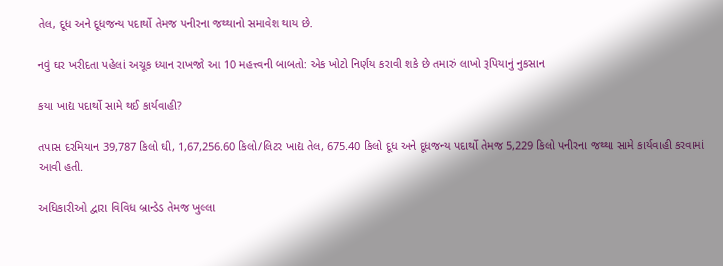તેલ, દૂધ અને દૂધજન્ય પદાર્થો તેમજ પનીરના જથ્થાનો સમાવેશ થાય છે.

નવું ઘર ખરીદતા પહેલાં અચૂક ધ્યાન રાખજો આ 10 મહત્ત્વની બાબતો: એક ખોટો નિર્ણય કરાવી શકે છે તમારું લાખો રૂપિયાનું નુકસાન

કયા ખાદ્ય પદાર્થો સામે થઈ કાર્યવાહી?

તપાસ દરમિયાન 39,787 કિલો ઘી, 1,67,256.60 કિલો/લિટર ખાદ્ય તેલ, 675.40 કિલો દૂધ અને દૂધજન્ય પદાર્થો તેમજ 5,229 કિલો પનીરના જથ્થા સામે કાર્યવાહી કરવામાં આવી હતી.

અધિકારીઓ દ્વારા વિવિધ બ્રાન્ડેડ તેમજ ખુલ્લા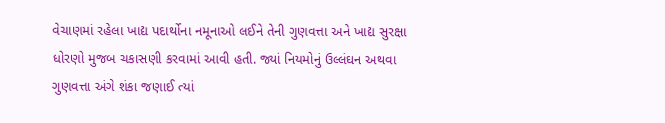વેચાણમાં રહેલા ખાદ્ય પદાર્થોના નમૂનાઓ લઈને તેની ગુણવત્તા અને ખાદ્ય સુરક્ષા ધોરણો મુજબ ચકાસણી કરવામાં આવી હતી. જ્યાં નિયમોનું ઉલ્લંઘન અથવા ગુણવત્તા અંગે શંકા જણાઈ ત્યાં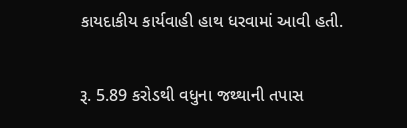કાયદાકીય કાર્યવાહી હાથ ધરવામાં આવી હતી.

રૂ. 5.89 કરોડથી વધુના જથ્થાની તપાસ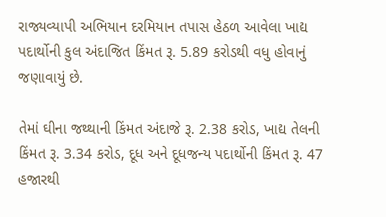રાજ્યવ્યાપી અભિયાન દરમિયાન તપાસ હેઠળ આવેલા ખાદ્ય પદાર્થોની કુલ અંદાજિત કિંમત રૂ. 5.89 કરોડથી વધુ હોવાનું જણાવાયું છે.

તેમાં ઘીના જથ્થાની કિંમત અંદાજે રૂ. 2.38 કરોડ, ખાદ્ય તેલની કિંમત રૂ. 3.34 કરોડ, દૂધ અને દૂધજન્ય પદાર્થોની કિંમત રૂ. 47 હજારથી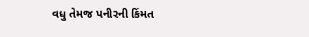વધુ તેમજ પનીરની કિંમત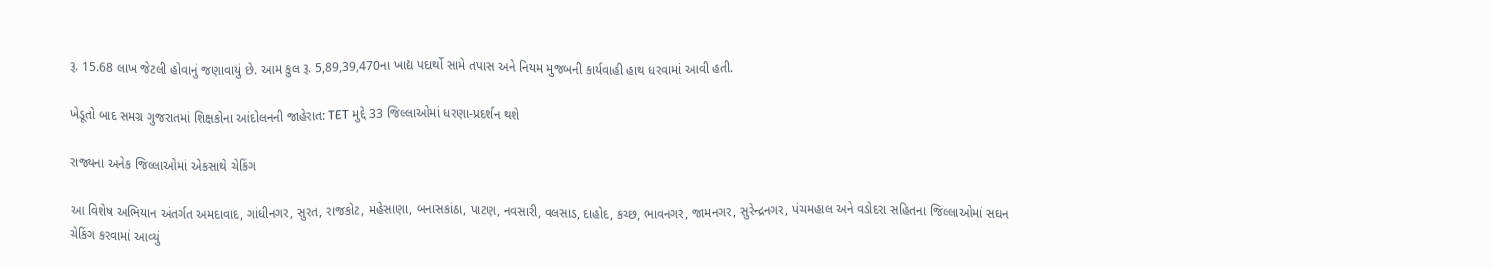રૂ. 15.68 લાખ જેટલી હોવાનું જણાવાયું છે. આમ કુલ રૂ. 5,89,39,470ના ખાદ્ય પદાર્થો સામે તપાસ અને નિયમ મુજબની કાર્યવાહી હાથ ધરવામાં આવી હતી.

ખેડૂતો બાદ સમગ્ર ગુજરાતમાં શિક્ષકોના આંદોલનની જાહેરાત: TET મુદ્દે 33 જિલ્લાઓમાં ધરણા-પ્રદર્શન થશે

રાજ્યના અનેક જિલ્લાઓમાં એકસાથે ચેકિંગ

આ વિશેષ અભિયાન અંતર્ગત અમદાવાદ, ગાંધીનગર, સુરત, રાજકોટ, મહેસાણા, બનાસકાંઠા, પાટણ, નવસારી, વલસાડ, દાહોદ, કચ્છ, ભાવનગર, જામનગર, સુરેન્દ્રનગર, પંચમહાલ અને વડોદરા સહિતના જિલ્લાઓમાં સઘન ચેકિંગ કરવામાં આવ્યું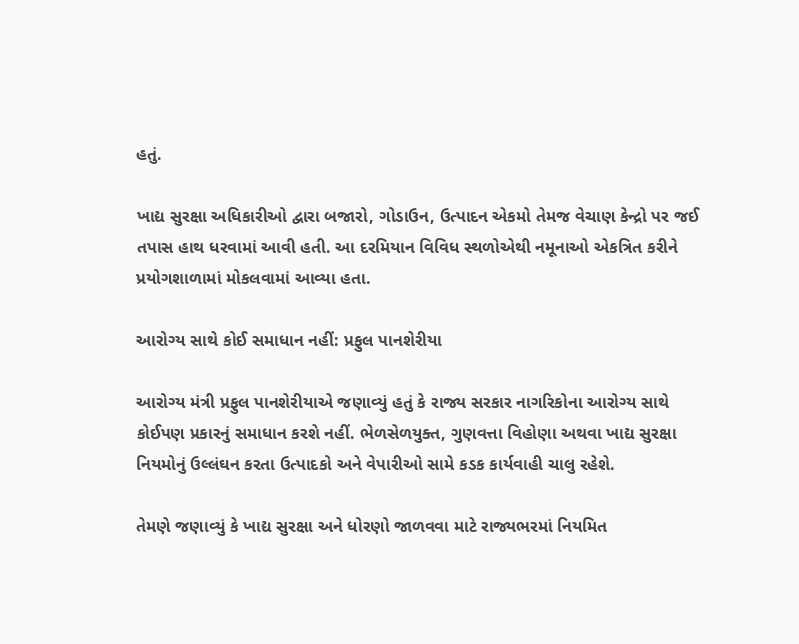હતું.

ખાદ્ય સુરક્ષા અધિકારીઓ દ્વારા બજારો, ગોડાઉન, ઉત્પાદન એકમો તેમજ વેચાણ કેન્દ્રો પર જઈ તપાસ હાથ ધરવામાં આવી હતી. આ દરમિયાન વિવિધ સ્થળોએથી નમૂનાઓ એકત્રિત કરીને પ્રયોગશાળામાં મોકલવામાં આવ્યા હતા.

આરોગ્ય સાથે કોઈ સમાધાન નહીં: પ્રફુલ પાનશેરીયા

આરોગ્ય મંત્રી પ્રફુલ પાનશેરીયાએ જણાવ્યું હતું કે રાજ્ય સરકાર નાગરિકોના આરોગ્ય સાથે કોઈપણ પ્રકારનું સમાધાન કરશે નહીં. ભેળસેળયુક્ત, ગુણવત્તા વિહોણા અથવા ખાદ્ય સુરક્ષા નિયમોનું ઉલ્લંઘન કરતા ઉત્પાદકો અને વેપારીઓ સામે કડક કાર્યવાહી ચાલુ રહેશે.

તેમણે જણાવ્યું કે ખાદ્ય સુરક્ષા અને ધોરણો જાળવવા માટે રાજ્યભરમાં નિયમિત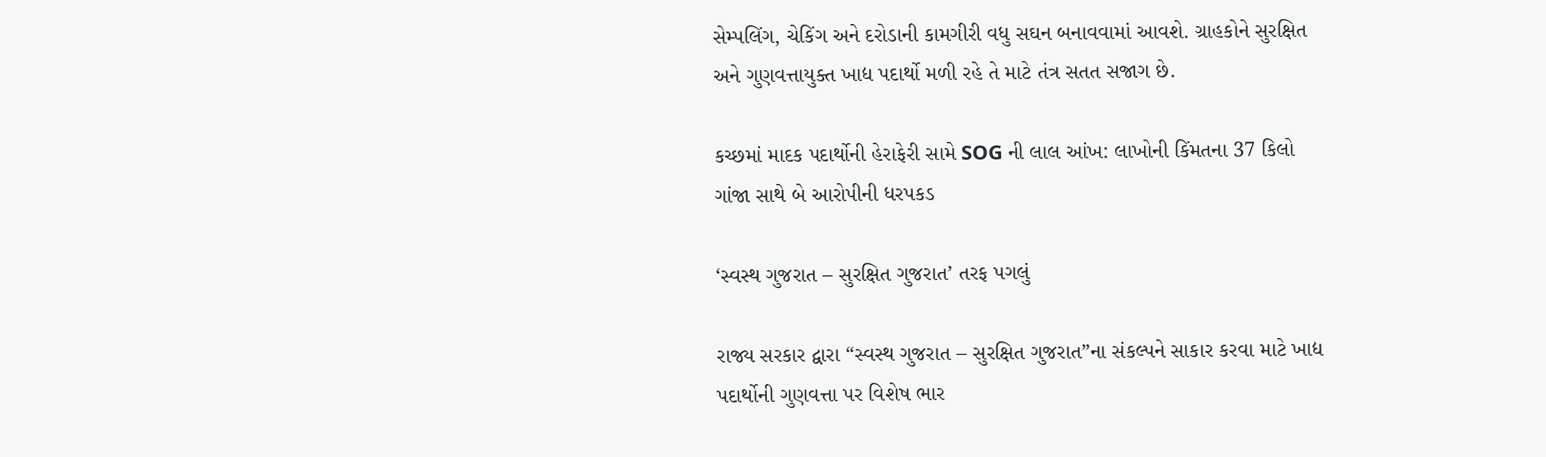સેમ્પલિંગ, ચેકિંગ અને દરોડાની કામગીરી વધુ સઘન બનાવવામાં આવશે. ગ્રાહકોને સુરક્ષિત અને ગુણવત્તાયુક્ત ખાદ્ય પદાર્થો મળી રહે તે માટે તંત્ર સતત સજાગ છે.

કચ્છમાં માદક પદાર્થોની હેરાફેરી સામે SOG ની લાલ આંખ: લાખોની કિંમતના 37 કિલો ગાંજા સાથે બે આરોપીની ધરપકડ

‘સ્વસ્થ ગુજરાત – સુરક્ષિત ગુજરાત’ તરફ પગલું

રાજ્ય સરકાર દ્વારા “સ્વસ્થ ગુજરાત – સુરક્ષિત ગુજરાત”ના સંકલ્પને સાકાર કરવા માટે ખાદ્ય પદાર્થોની ગુણવત્તા પર વિશેષ ભાર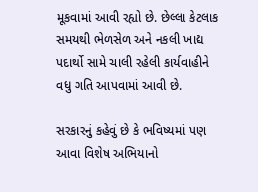મૂકવામાં આવી રહ્યો છે. છેલ્લા કેટલાક સમયથી ભેળસેળ અને નકલી ખાદ્ય પદાર્થો સામે ચાલી રહેલી કાર્યવાહીને વધુ ગતિ આપવામાં આવી છે.

સરકારનું કહેવું છે કે ભવિષ્યમાં પણ આવા વિશેષ અભિયાનો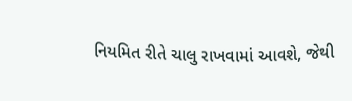નિયમિત રીતે ચાલુ રાખવામાં આવશે, જેથી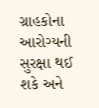ગ્રાહકોના આરોગ્યની સુરક્ષા થઈ શકે અને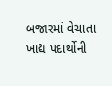બજારમાં વેચાતા ખાદ્ય પદાર્થોની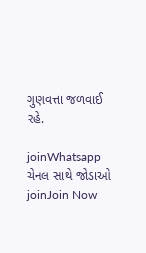ગુણવત્તા જળવાઈ રહે.

joinWhatsapp ચેનલ સાથે જોડાઓ
joinJoin Now